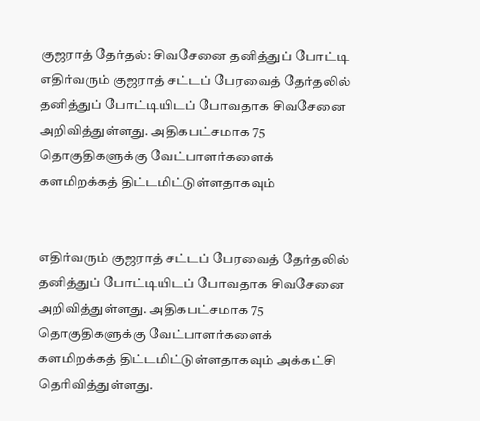குஜராத் தேர்தல்: சிவசேனை தனித்துப் போட்டி
எதிர்வரும் குஜராத் சட்டப் பேரவைத் தேர்தலில் தனித்துப் போட்டியிடப் போவதாக சிவசேனை அறிவித்துள்ளது. அதிகபட்சமாக 75 தொகுதிகளுக்கு வேட்பாளர்களைக் களமிறக்கத் திட்டமிட்டுள்ளதாகவும்


எதிர்வரும் குஜராத் சட்டப் பேரவைத் தேர்தலில் தனித்துப் போட்டியிடப் போவதாக சிவசேனை அறிவித்துள்ளது. அதிகபட்சமாக 75 தொகுதிகளுக்கு வேட்பாளர்களைக் களமிறக்கத் திட்டமிட்டுள்ளதாகவும் அக்கட்சி தெரிவித்துள்ளது.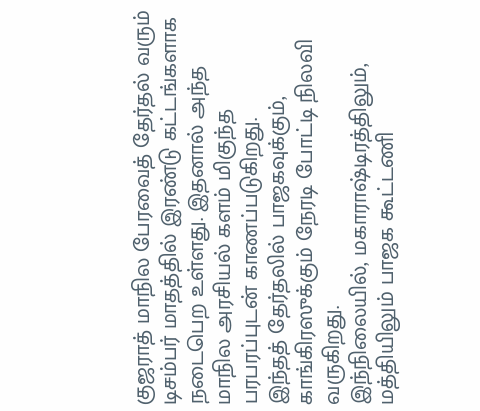குஜராத் மாநில பேரவைத் தேர்தல் வரும் டிசம்பர் மாதத்தில் இரண்டு கட்டங்களாக நடைபெற உள்ளது. இதனால் அந்த மாநில அரசியல் களம் மிகுந்த பரபரப்புடன் காணப்படுகிறது.
இந்தத் தேர்தலில் பாஜகவுக்கும், காங்கிரஸுக்கும் நேரடி போட்டி நிலவி வருகிறது.
இந்நிலையில், மகாராஷ்டிரத்திலும், மத்தியிலும் பாஜக கூட்டணி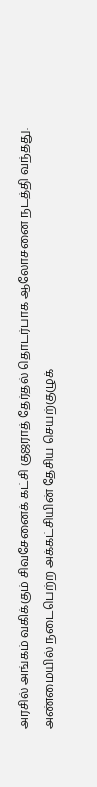அரசில் அங்கம் வகிக்கும் சிவசேனைக் கட்சி குஜராத் தேர்தல் தொடர்பாக ஆலோசனை நடத்தி வந்தது. அண்மையில் நடைபெற்ற அக்கட்சியின் தேசிய செயற்குழுக்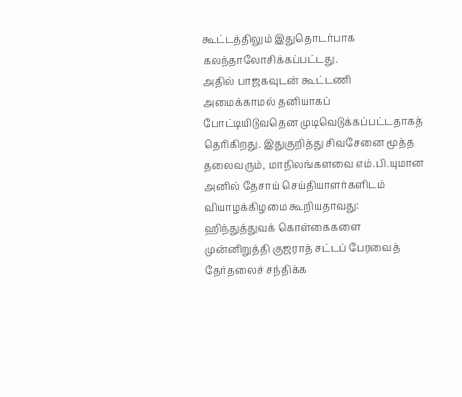கூட்டத்திலும் இதுதொடர்பாக கலந்தாலோசிக்கப்பட்டது.
அதில் பாஜகவுடன் கூட்டணி அமைக்காமல் தனியாகப் போட்டியிடுவதென முடிவெடுக்கப்பட்டதாகத் தெரிகிறது. இதுகுறித்து சிவசேனை மூத்த தலைவரும், மாநிலங்களவை எம்.பி.யுமான அனில் தேசாய் செய்தியாளர்களிடம் வியாழக்கிழமை கூறியதாவது:
ஹிந்துத்துவக் கொள்கைகளை முன்னிறுத்தி குஜராத் சட்டப் பேரவைத் தேர்தலைச் சந்திக்க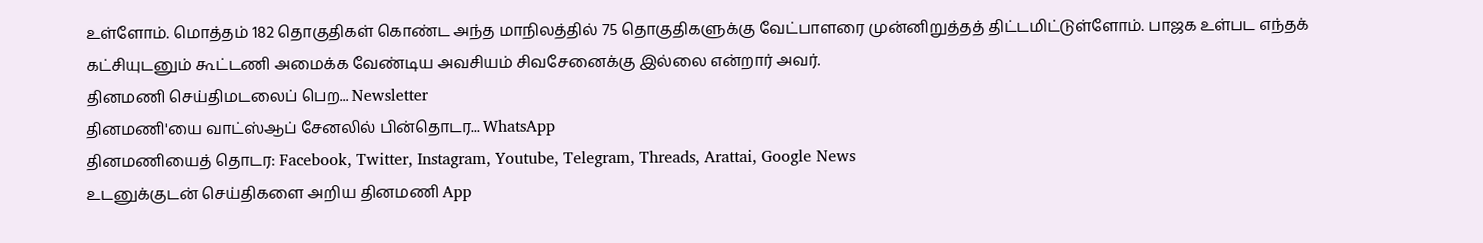உள்ளோம். மொத்தம் 182 தொகுதிகள் கொண்ட அந்த மாநிலத்தில் 75 தொகுதிகளுக்கு வேட்பாளரை முன்னிறுத்தத் திட்டமிட்டுள்ளோம். பாஜக உள்பட எந்தக் கட்சியுடனும் கூட்டணி அமைக்க வேண்டிய அவசியம் சிவசேனைக்கு இல்லை என்றார் அவர்.
தினமணி செய்திமடலைப் பெற... Newsletter
தினமணி'யை வாட்ஸ்ஆப் சேனலில் பின்தொடர... WhatsApp
தினமணியைத் தொடர: Facebook, Twitter, Instagram, Youtube, Telegram, Threads, Arattai, Google News
உடனுக்குடன் செய்திகளை அறிய தினமணி App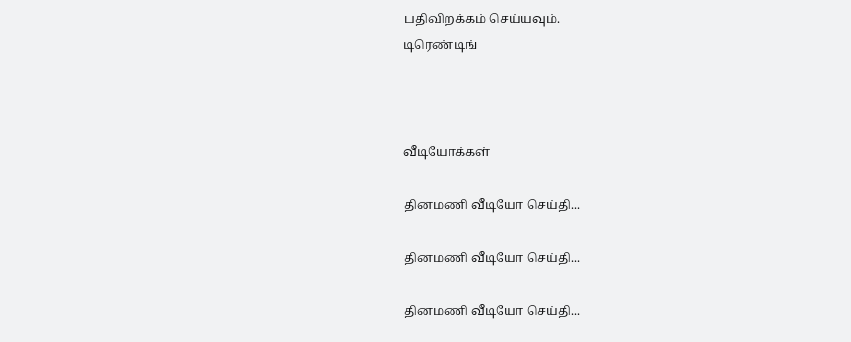பதிவிறக்கம் செய்யவும்.
டிரெண்டிங்



வீடியோக்கள்

தினமணி வீடியோ செய்தி...

தினமணி வீடியோ செய்தி...

தினமணி வீடியோ செய்தி...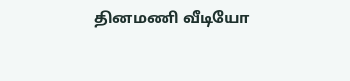தினமணி வீடியோ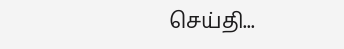செய்தி...